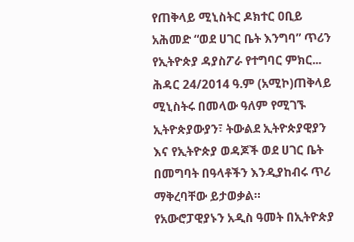የጠቅላይ ሚኒስትር ዶክተር ዐቢይ አሕመድ “ወደ ሀገር ቤት እንግባ” ጥሪን የኢትዮጵያ ዳያስፖራ የተግባር ምክር...
ሕዳር 24/2014 ዓ.ም (አሚኮ)ጠቅላይ ሚኒስትሩ በመላው ዓለም የሚገኙ ኢትዮጵያውያን፣ ትውልደ ኢትዮጵያዊያን እና የኢትዮጵያ ወዳጆች ወደ ሀገር ቤት በመግባት በዓላቶችን እንዲያከብሩ ጥሪ ማቅረባቸው ይታወቃል።
የአውሮፓዊያኑን አዲስ ዓመት በኢትዮጵያ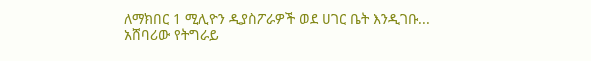ለማክበር 1 ሚሊዮን ዲያስፖራዎች ወደ ሀገር ቤት እንዲገቡ...
አሸባሪው የትግራይ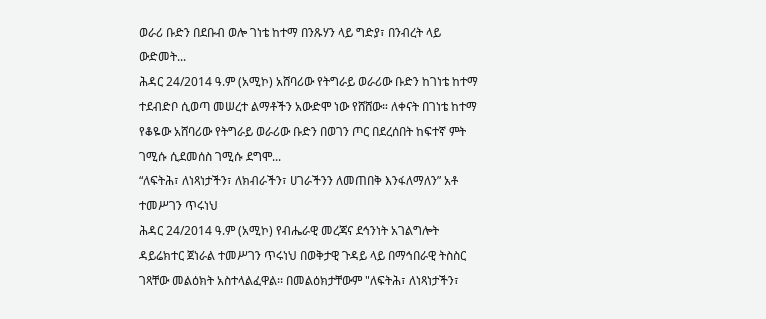ወራሪ ቡድን በደቡብ ወሎ ገነቴ ከተማ በንጹሃን ላይ ግድያ፣ በንብረት ላይ ውድመት...
ሕዳር 24/2014 ዓ.ም (አሚኮ) አሸባሪው የትግራይ ወራሪው ቡድን ከገነቴ ከተማ ተደብድቦ ሲወጣ መሠረተ ልማቶችን አውድሞ ነው የሸሸው። ለቀናት በገነቴ ከተማ የቆዬው አሸባሪው የትግራይ ወራሪው ቡድን በወገን ጦር በደረሰበት ከፍተኛ ምት ገሚሱ ሲደመሰስ ገሚሱ ደግሞ...
“ለፍትሕ፣ ለነጻነታችን፣ ለክብራችን፣ ሀገራችንን ለመጠበቅ እንፋለማለን” አቶ ተመሥገን ጥሩነህ
ሕዳር 24/2014 ዓ.ም (አሚኮ) የብሔራዊ መረጃና ደኅንነት አገልግሎት ዳይሬክተር ጀነራል ተመሥገን ጥሩነህ በወቅታዊ ጉዳይ ላይ በማኅበራዊ ትስስር ገጻቸው መልዕክት አስተላልፈዋል፡፡ በመልዕክታቸውም "ለፍትሕ፣ ለነጻነታችን፣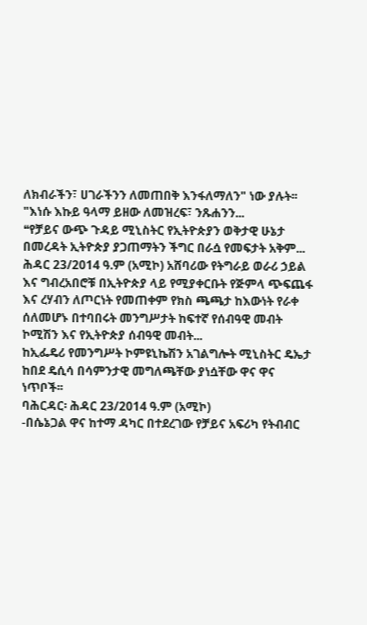ለክብራችን፣ ሀገራችንን ለመጠበቅ እንፋለማለን" ነው ያሉት፡፡
"እነሱ እኩይ ዓላማ ይዘው ለመዝረፍ፣ ንጹሐንን...
❝የቻይና ውጭ ጉዳይ ሚኒስትር የኢትዮጵያን ወቅታዊ ሁኔታ በመረዳት ኢትዮጵያ ያጋጠማትን ችግር በራሷ የመፍታት አቅም...
ሕዳር 23/2014 ዓ.ም (አሚኮ) አሸባሪው የትግራይ ወራሪ ኃይል እና ግብረአበሮቹ በኢትዮጵያ ላይ የሚያቀርቡት የጅምላ ጭፍጨፋ እና ረሃብን ለጦርነት የመጠቀም የክስ ጫጫታ ከእውነት የራቀ ሰለመሆኑ በተባበሩት መንግሥታት ከፍተኛ የሰብዓዊ መብት ኮሚሽን እና የኢትዮጵያ ሰብዓዊ መብት...
ከኢፌዴሪ የመንግሥት ኮምዩኒኬሽን አገልግሎት ሚኒስትር ዴኤታ ከበደ ዴሲሳ በሳምንታዊ መግለጫቸው ያነሷቸው ዋና ዋና ነጥቦች፡፡
ባሕርዳር፡ ሕዳር 23/2014 ዓ.ም (አሚኮ)
-በሴኔጋል ዋና ከተማ ዳካር በተደረገው የቻይና አፍሪካ የትብብር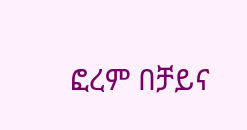ፎረም በቻይና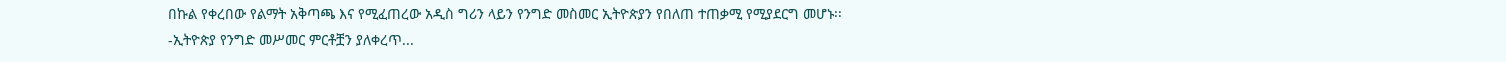በኩል የቀረበው የልማት አቅጣጫ እና የሚፈጠረው አዲስ ግሪን ላይን የንግድ መስመር ኢትዮጵያን የበለጠ ተጠቃሚ የሚያደርግ መሆኑ፡፡
-ኢትዮጵያ የንግድ መሥመር ምርቶቿን ያለቀረጥ...